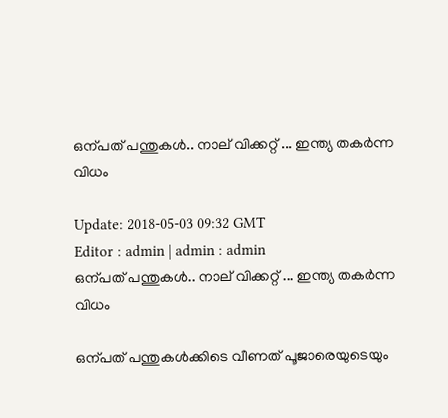ഒന്പത് പന്തുകള്‍.. നാല് വിക്കറ്റ് ... ഇന്ത്യ തകര്‍ന്ന വിധം

Update: 2018-05-03 09:32 GMT
Editor : admin | admin : admin
ഒന്പത് പന്തുകള്‍.. നാല് വിക്കറ്റ് ... ഇന്ത്യ തകര്‍ന്ന വിധം

ഒന്പത് പന്തുകള്‍ക്കിടെ വീണത് പൂജാരെയുടെയും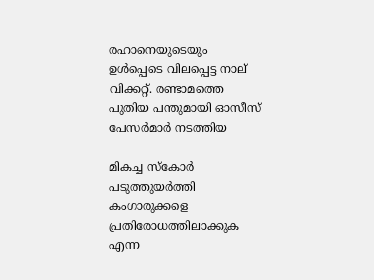രഹാനെയുടെയും ഉള്‍പ്പെടെ വിലപ്പെട്ട നാല് വിക്കറ്റ്. രണ്ടാമത്തെ പുതിയ പന്തുമായി ഓസീസ് പേസര്‍മാര്‍ നടത്തിയ

മികച്ച സ്കോര്‍ പടുത്തുയര്‍ത്തി കംഗാരുക്കളെ പ്രതിരോധത്തിലാക്കുക എന്ന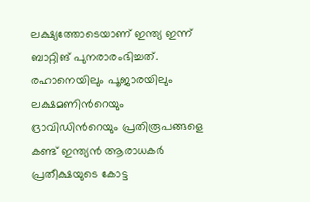ലക്ഷ്യത്തോടെയാണ് ഇന്ത്യ ഇന്ന് ബാറ്റിങ് പുനരാരംഭിച്ചത്. രഹാനെയിലും പൂജാരയിലും ലക്ഷമണിന്‍റെയും ദ്രാവിഡിന്‍റെയും പ്രതിരൂപങ്ങളെ കണ്ട് ഇന്ത്യന്‍ ആരാധകര്‍ പ്രതീക്ഷയുടെ കോട്ട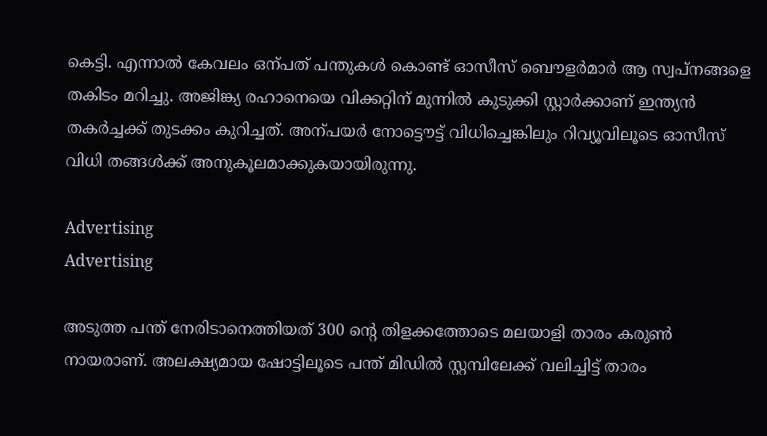കെട്ടി. എന്നാല്‍ കേവലം ഒന്പത് പന്തുകള്‍ കൊണ്ട് ഓസീസ് ബൌളര്‍മാര്‍ ആ സ്വപ്നങ്ങളെ തകിടം മറിച്ചു. അജിങ്ക്യ രഹാനെയെ വിക്കറ്റിന് മുന്നില്‍ കുടുക്കി സ്റ്റാര്‍ക്കാണ് ഇന്ത്യന്‍ തകര്‍ച്ചക്ക് തുടക്കം കുറിച്ചത്. അന്പയര്‍ നോട്ടൌട്ട് വിധിച്ചെങ്കിലും റിവ്യൂവിലൂടെ ഓസീസ് വിധി തങ്ങള്‍ക്ക് അനുകൂലമാക്കുകയായിരുന്നു.

Advertising
Advertising

അടുത്ത പന്ത് നേരിടാനെത്തിയത് 300 ന്‍റെ തിളക്കത്തോടെ മലയാളി താരം കരുണ്‍ നായരാണ്. അലക്ഷ്യമായ ഷോട്ടിലൂടെ പന്ത് മിഡില്‍ സ്റ്റമ്പിലേക്ക് വലിച്ചിട്ട് താരം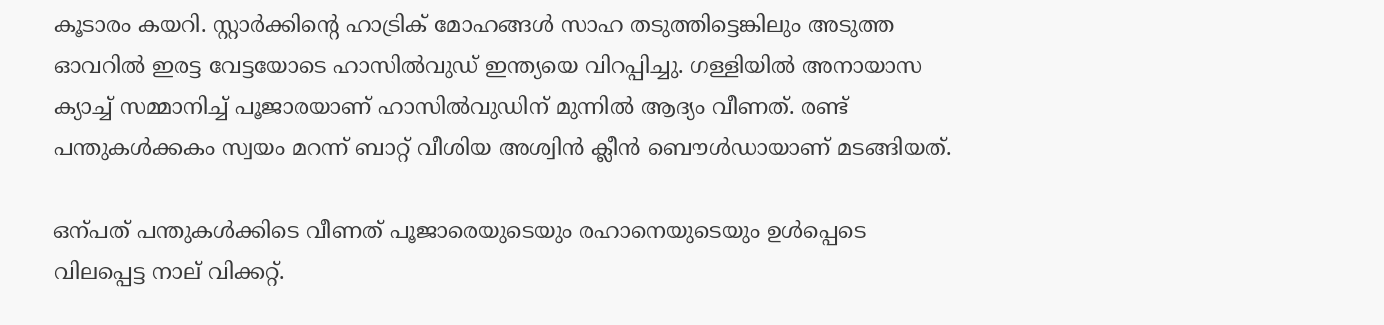കൂടാരം കയറി. സ്റ്റാര്‍ക്കിന്‍റെ ഹാട്രിക് മോഹങ്ങള്‍ സാഹ തടുത്തിട്ടെങ്കിലും അടുത്ത ഓവറില്‍ ഇരട്ട വേട്ടയോടെ ഹാസില്‍വുഡ് ഇന്ത്യയെ വിറപ്പിച്ചു. ഗള്ളിയില്‍ അനായാസ ക്യാച്ച് സമ്മാനിച്ച് പൂജാരയാണ് ഹാസില്‍വുഡിന് മുന്നില്‍ ആദ്യം വീണത്. രണ്ട് പന്തുകള്‍ക്കകം സ്വയം മറന്ന് ബാറ്റ് വീശിയ അശ്വിന്‍ ക്ലീന്‍ ബൌള്‍ഡായാണ് മടങ്ങിയത്.

ഒന്പത് പന്തുകള്‍ക്കിടെ വീണത് പൂജാരെയുടെയും രഹാനെയുടെയും ഉള്‍പ്പെടെ വിലപ്പെട്ട നാല് വിക്കറ്റ്.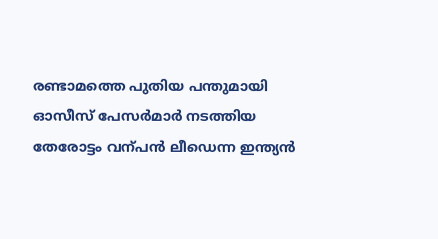രണ്ടാമത്തെ പുതിയ പന്തുമായി ഓസീസ് പേസര്‍മാര്‍ നടത്തിയ തേരോട്ടം വന്പന്‍ ലീഡെന്ന ഇന്ത്യന്‍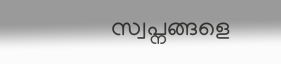സ്വപ്നങ്ങളെ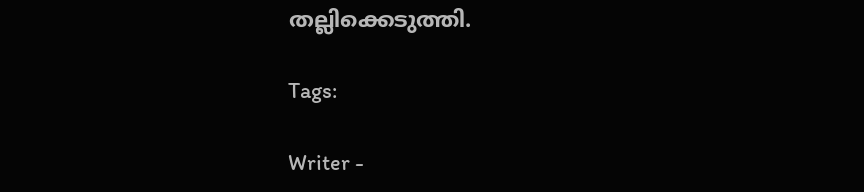തല്ലിക്കെടുത്തി.

Tags:

Writer -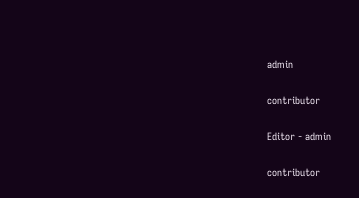admin

contributor

Editor - admin

contributor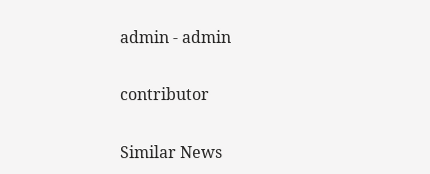admin - admin

contributor

Similar News